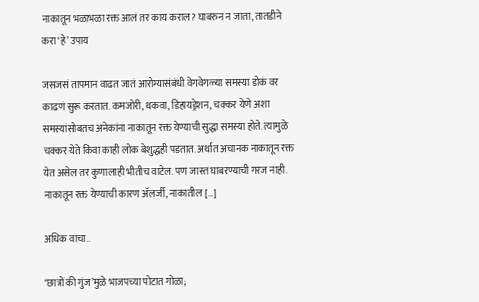नाकातून भळाभळा रक्त आलं तर काय कराल? घाबरुन न जाता, तातडीने करा ‘हे’ उपाय

जसजसं तापमान वाढत जातं आरोग्यासंबंधी वेगवेगळ्या समस्या डोकं वर काढणं सुरू करतात. कमजोरी, थकवा, डिहायड्रेशन, चक्कर येणे अशा समस्यांसोबतच अनेकांना नाकातून रक्त येण्याची सुद्धा समस्या होते. त्यामुळे चक्कर येते किंवा काही लोक बेशुद्धही पडतात. अर्थात अचानक नाकातून रक्त येत असेल तर कुणालाही भीतीच वाटेल. पण जास्त घाबरण्याची गरज नाही. नाकातून रक्त येण्याची कारण अ‍ॅलर्जी, नाकातील […]

अधिक वाचा..

‘छात्रों की गुंज’मुळे भाजपच्या पोटात गोळा;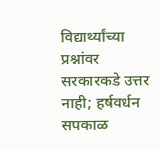विद्यार्थ्यांच्या प्रश्नांवर सरकारकडे उत्तर नाही; हर्षवर्धन सपकाळ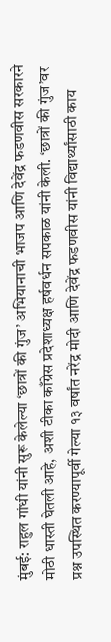मुंबई: राहुल गांधी यांनी सुरू केलेल्या ‘छात्रों की गुंज’ अभियानाची भाजप आणि देवेंद्र फडणवीस सरकारने मोठी धास्ती घेतली आहे, अशी टीका काँग्रेस प्रदेशाध्यक्ष हर्षवर्धन सपकाळ यांनी केली. ‘छात्रों की गुंज’वर प्रश्न उपस्थित करण्यापूर्वी गेल्या १३ वर्षांत नरेंद्र मोदी आणि देवेंद्र फडणवीस यांनी विद्यार्थ्यांसाठी काय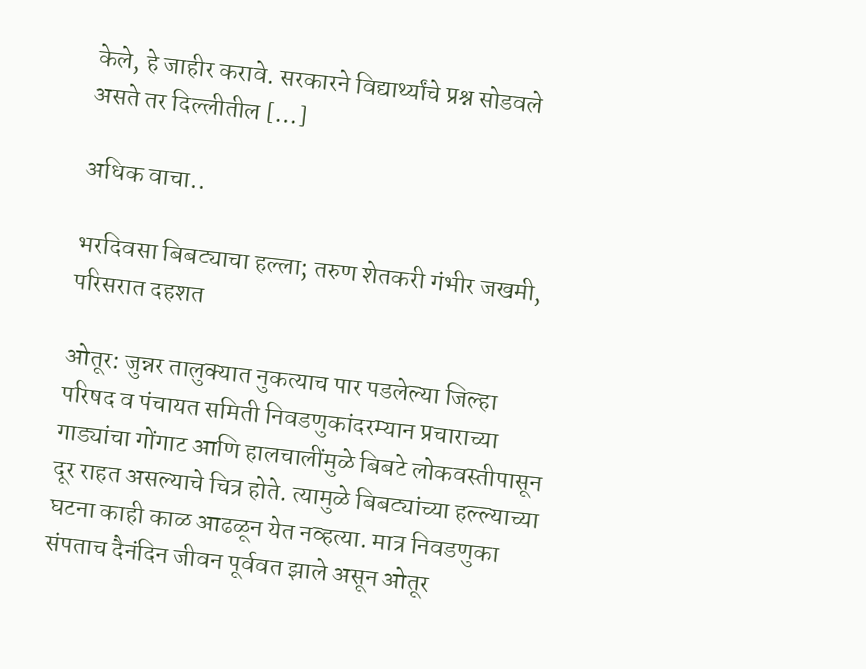केले, हे जाहीर करावे. सरकारने विद्यार्थ्यांचे प्रश्न सोडवले असते तर दिल्लीतील […]

अधिक वाचा..

भरदिवसा बिबट्याचा हल्ला; तरुण शेतकरी गंभीर जखमी, परिसरात दहशत

ओतूर: जुन्नर तालुक्यात नुकत्याच पार पडलेल्या जिल्हा परिषद व पंचायत समिती निवडणुकांदरम्यान प्रचाराच्या गाड्यांचा गोंगाट आणि हालचालींमुळे बिबटे लोकवस्तीपासून दूर राहत असल्याचे चित्र होते. त्यामुळे बिबट्यांच्या हल्ल्याच्या घटना काही काळ आढळून येत नव्हत्या. मात्र निवडणुका संपताच दैनंदिन जीवन पूर्ववत झाले असून ओतूर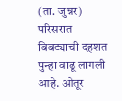(ता. जुन्नर) परिसरात बिबट्याची दहशत पुन्हा वाढू लागली आहे. ओतूर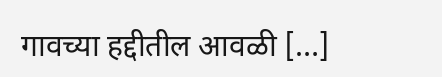गावच्या हद्दीतील आवळी […]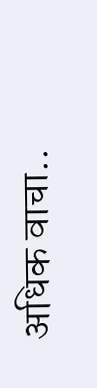अधिक वाचा..